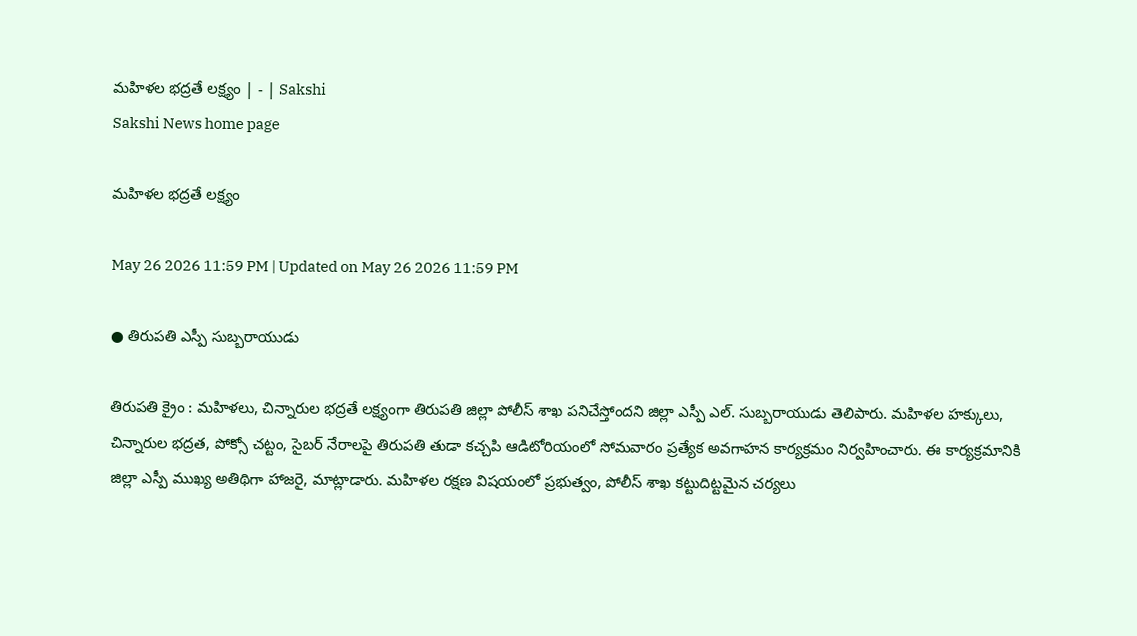మహిళల భద్రతే లక్ష్యం | - | Sakshi
Sakshi News home page

మహిళల భద్రతే లక్ష్యం

May 26 2026 11:59 PM | Updated on May 26 2026 11:59 PM

● తిరుపతి ఎస్పీ సుబ్బరాయుడు

తిరుపతి క్రైం : మహిళలు, చిన్నారుల భద్రతే లక్ష్యంగా తిరుపతి జిల్లా పోలీస్‌ శాఖ పనిచేస్తోందని జిల్లా ఎస్పీ ఎల్‌. సుబ్బరాయుడు తెలిపారు. మహిళల హక్కులు, చిన్నారుల భద్రత, పోక్సో చట్టం, సైబర్‌ నేరాలపై తిరుపతి తుడా కచ్చపి ఆడిటోరియంలో సోమవారం ప్రత్యేక అవగాహన కార్యక్రమం నిర్వహించారు. ఈ కార్యక్రమానికి జిల్లా ఎస్పీ ముఖ్య అతిథిగా హాజరై, మాట్లాడారు. మహిళల రక్షణ విషయంలో ప్రభుత్వం, పోలీస్‌ శాఖ కట్టుదిట్టమైన చర్యలు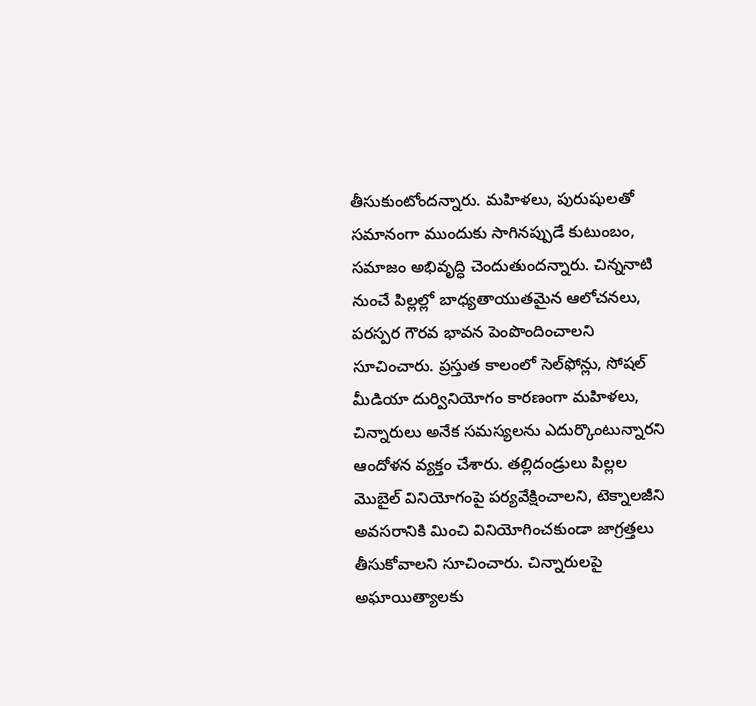తీసుకుంటోందన్నారు. మహిళలు, పురుషులతో సమానంగా ముందుకు సాగినప్పుడే కుటుంబం, సమాజం అభివృద్ధి చెందుతుందన్నారు. చిన్ననాటి నుంచే పిల్లల్లో బాధ్యతాయుతమైన ఆలోచనలు, పరస్పర గౌరవ భావన పెంపొందించాలని సూచించారు. ప్రస్తుత కాలంలో సెల్‌ఫోన్లు, సోషల్‌ మీడియా దుర్వినియోగం కారణంగా మహిళలు, చిన్నారులు అనేక సమస్యలను ఎదుర్కొంటున్నారని ఆందోళన వ్యక్తం చేశారు. తల్లిదండ్రులు పిల్లల మొబైల్‌ వినియోగంపై పర్యవేక్షించాలని, టెక్నాలజీని అవసరానికి మించి వినియోగించకుండా జాగ్రత్తలు తీసుకోవాలని సూచించారు. చిన్నారులపై అఘాయిత్యాలకు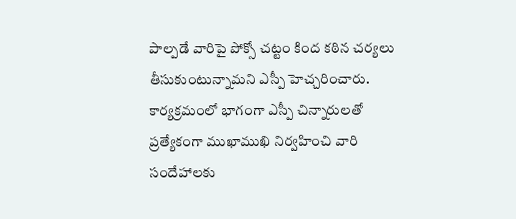పాల్పడే వారిపై పోక్సో చట్టం కింద కఠిన చర్యలు తీసుకుంటున్నామని ఎస్పీ హెచ్చరించారు. కార్యక్రమంలో భాగంగా ఎస్పీ చిన్నారులతో ప్రత్యేకంగా ముఖాముఖి నిర్వహించి వారి సందేహాలకు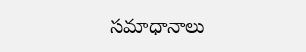సమాధానాలు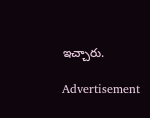ఇచ్చారు.

Advertisement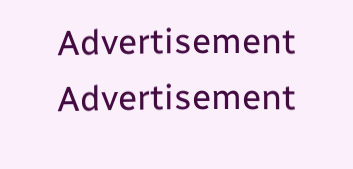Advertisement
Advertisement